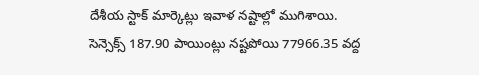దేశీయ స్టాక్ మార్కెట్లు ఇవాళ నష్టాల్లో ముగిశాయి. సెన్సెక్స్ 187.90 పాయింట్లు నష్టపోయి 77966.35 వద్ద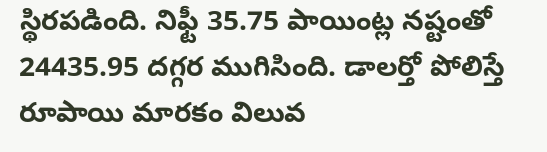స్థిరపడింది. నిఫ్టీ 35.75 పాయింట్ల నష్టంతో 24435.95 దగ్గర ముగిసింది. డాలర్తో పోలిస్తే రూపాయి మారకం విలువ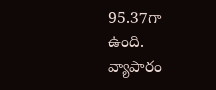95.37గా ఉంది.
వ్యాపారం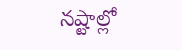నష్టాల్లో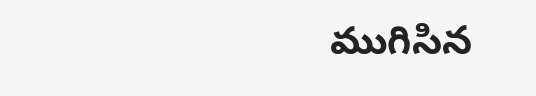ముగిసిన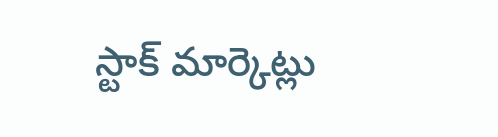స్టాక్ మార్కెట్లు